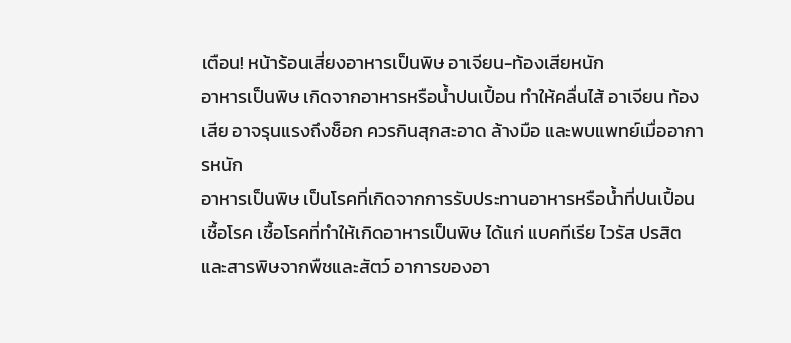เตือน! หน้าร้อนเสี่ยงอาหารเป็นพิษ อาเจียน-ท้องเสียหนัก
อาหารเป็นพิษ เกิดจากอาหารหรือน้ำปนเปื้อน ทำให้คลื่นไส้ อาเจียน ท้องเสีย อาจรุนแรงถึงช็อก ควรกินสุกสะอาด ล้างมือ และพบแพทย์เมื่ออาการหนัก
อาหารเป็นพิษ เป็นโรคที่เกิดจากการรับประทานอาหารหรือน้ำที่ปนเปื้อนเชื้อโรค เชื้อโรคที่ทำให้เกิดอาหารเป็นพิษ ได้แก่ แบคทีเรีย ไวรัส ปรสิต และสารพิษจากพืชและสัตว์ อาการของอา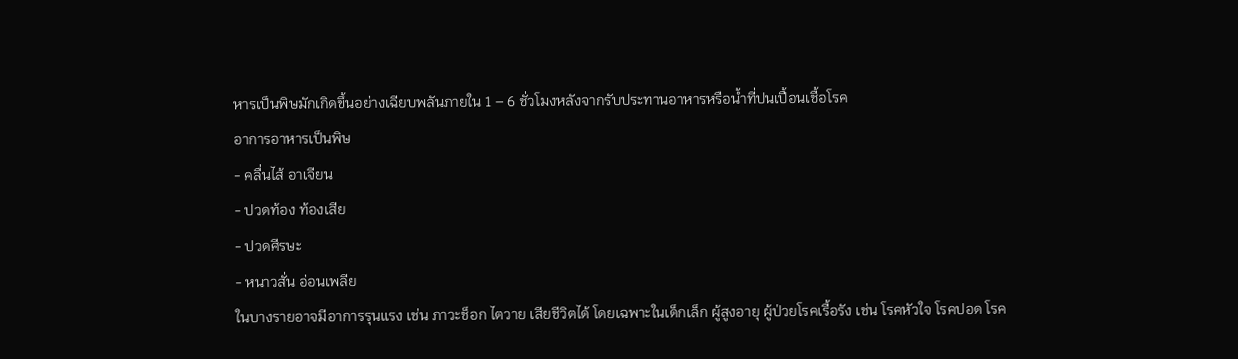หารเป็นพิษมักเกิดขึ้นอย่างเฉียบพลันภายใน 1 – 6 ชั่วโมงหลังจากรับประทานอาหารหรือน้ำที่ปนเปื้อนเชื้อโรค
อาการอาหารเป็นพิษ
- คลื่นไส้ อาเจียน
- ปวดท้อง ท้องเสีย
- ปวดศีรษะ
- หนาวสั่น อ่อนเพลีย
ในบางรายอาจมีอาการรุนแรง เช่น ภาวะช็อก ไตวาย เสียชีวิตได้ โดยเฉพาะในเด็กเล็ก ผู้สูงอายุ ผู้ป่วยโรคเรื้อรัง เช่น โรคหัวใจ โรคปอด โรค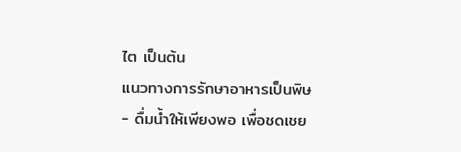ไต เป็นต้น
แนวทางการรักษาอาหารเป็นพิษ
- ดื่มน้ำให้เพียงพอ เพื่อชดเชย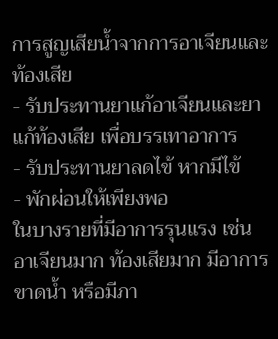การสูญเสียน้ำจากการอาเจียนและท้องเสีย
- รับประทานยาแก้อาเจียนและยาแก้ท้องเสีย เพื่อบรรเทาอาการ
- รับประทานยาลดไข้ หากมีไข้
- พักผ่อนให้เพียงพอ
ในบางรายที่มีอาการรุนแรง เช่น อาเจียนมาก ท้องเสียมาก มีอาการขาดน้ำ หรือมีภา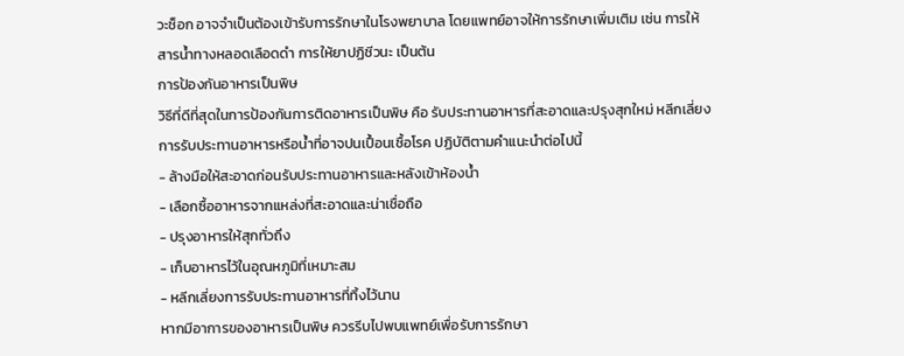วะช็อก อาจจำเป็นต้องเข้ารับการรักษาในโรงพยาบาล โดยแพทย์อาจให้การรักษาเพิ่มเติม เช่น การให้สารน้ำทางหลอดเลือดดำ การให้ยาปฏิชีวนะ เป็นต้น
การป้องกันอาหารเป็นพิษ
วิธีที่ดีที่สุดในการป้องกันการติดอาหารเป็นพิษ คือ รับประทานอาหารที่สะอาดและปรุงสุกใหม่ หลีกเลี่ยงการรับประทานอาหารหรือน้ำที่อาจปนเปื้อนเชื้อโรค ปฏิบัติตามคำแนะนำต่อไปนี้
- ล้างมือให้สะอาดก่อนรับประทานอาหารและหลังเข้าห้องน้ำ
- เลือกซื้ออาหารจากแหล่งที่สะอาดและน่าเชื่อถือ
- ปรุงอาหารให้สุกทั่วถึง
- เก็บอาหารไว้ในอุณหภูมิที่เหมาะสม
- หลีกเลี่ยงการรับประทานอาหารที่ทิ้งไว้นาน
หากมีอาการของอาหารเป็นพิษ ควรรีบไปพบแพทย์เพื่อรับการรักษา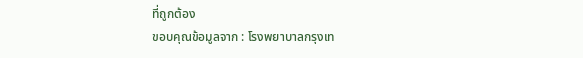ที่ถูกต้อง
ขอบคุณข้อมูลจาก : โรงพยาบาลกรุงเท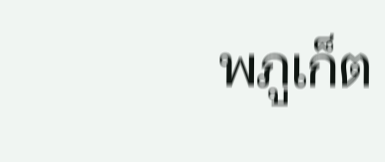พภูเก็ต